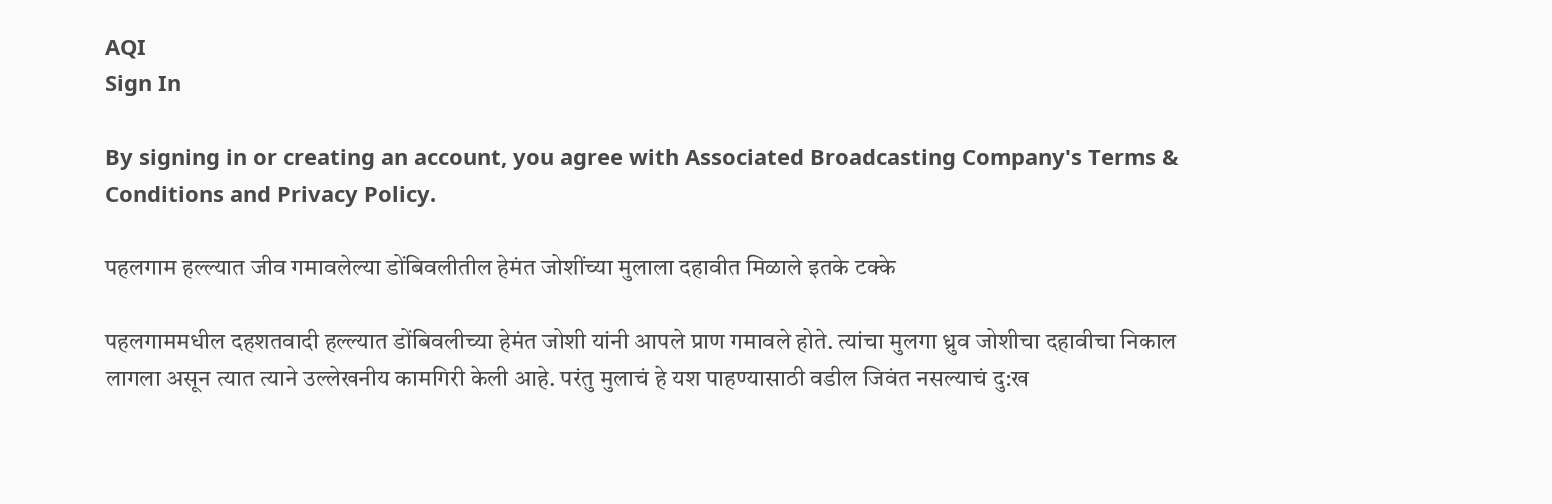AQI
Sign In

By signing in or creating an account, you agree with Associated Broadcasting Company's Terms & Conditions and Privacy Policy.

पहलगाम हल्ल्यात जीव गमावलेल्या डोंबिवलीतील हेमंत जोशींच्या मुलाला दहावीत मिळाले इतके टक्के

पहलगाममधील दहशतवादी हल्ल्यात डोंबिवलीच्या हेमंत जोशी यांनी आपले प्राण गमावले होते. त्यांचा मुलगा ध्रुव जोशीचा दहावीचा निकाल लागला असून त्यात त्याने उल्लेखनीय कामगिरी केली आहे. परंतु मुलाचं हे यश पाहण्यासाठी वडील जिवंत नसल्याचं दु:ख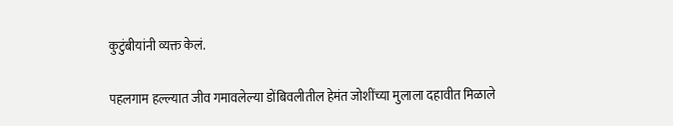कुटुंबीयांनी व्यक्त केलं.

पहलगाम हल्ल्यात जीव गमावलेल्या डोंबिवलीतील हेमंत जोशींच्या मुलाला दहावीत मिळाले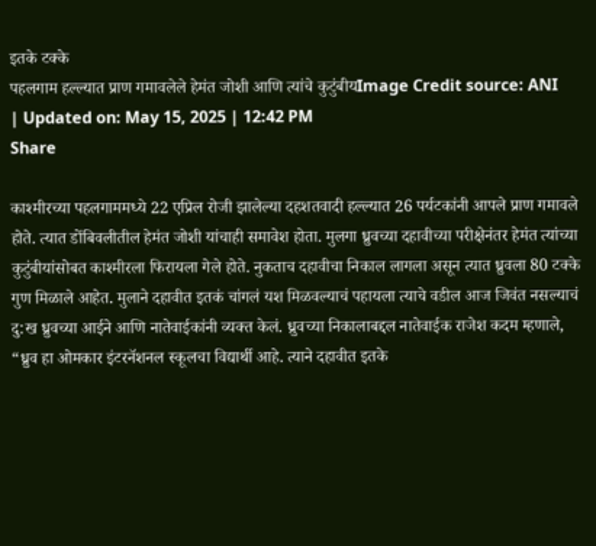इतके टक्के
पहलगाम हल्ल्यात प्राण गमावलेले हेमंत जोशी आणि त्यांचे कुटुंबीयImage Credit source: ANI
| Updated on: May 15, 2025 | 12:42 PM
Share

काश्मीरच्या पहलगाममध्ये 22 एप्रिल रोजी झालेल्या दहशतवादी हल्ल्यात 26 पर्यटकांनी आपले प्राण गमावले होते. त्यात डोंबिवलीतील हेमंत जोशी यांचाही समावेश होता. मुलगा ध्रुवच्या दहावीच्या परीक्षेनंतर हेमंत त्यांच्या कुटुंबीयांसोबत काश्मीरला फिरायला गेले होते. नुकताच दहावीचा निकाल लागला असून त्यात ध्रुवला 80 टक्के गुण मिळाले आहेत. मुलाने दहावीत इतकं चांगलं यश मिळवल्याचं पहायला त्याचे वडील आज जिवंत नसल्याचं दु:ख ध्रुवच्या आईने आणि नातेवाईकांनी व्यक्त केलं. ध्रुवच्या निकालाबद्दल नातेवाईक राजेश कदम म्हणाले, “ध्रुव हा ओमकार इंटरनॅशनल स्कूलचा विद्यार्थी आहे. त्याने दहावीत इतके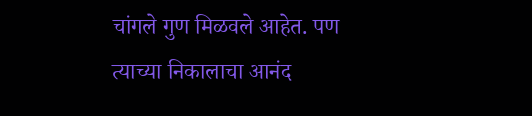चांगले गुण मिळवले आहेत. पण त्याच्या निकालाचा आनंद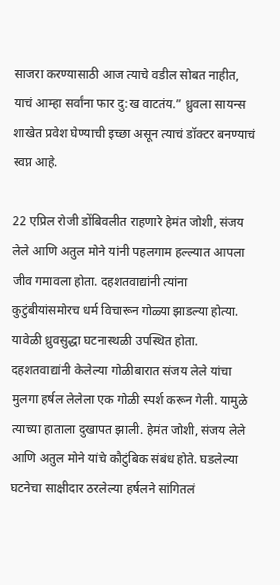साजरा करण्यासाठी आज त्याचे वडील सोबत नाहीत, याचं आम्हा सर्वांना फार दु:ख वाटतंय.” ध्रुवला सायन्स शाखेत प्रवेश घेण्याची इच्छा असून त्याचं डॉक्टर बनण्याचं स्वप्न आहे.

22 एप्रिल रोजी डोंबिवलीत राहणारे हेमंत जोशी, संजय लेले आणि अतुल मोने यांनी पहलगाम हल्ल्यात आपला जीव गमावला होता. दहशतवाद्यांनी त्यांना कुटुंबीयांसमोरच धर्म विचारून गोळ्या झाडल्या होत्या. यावेळी ध्रुवसुद्धा घटनास्थळी उपस्थित होता. दहशतवाद्यांनी केलेल्या गोळीबारात संजय लेले यांचा मुलगा हर्षल लेलेला एक गोळी स्पर्श करून गेली. यामुळे त्याच्या हाताला दुखापत झाली. हेमंत जोशी, संजय लेले आणि अतुल मोने यांचे कौटुंबिक संबंध होते. घडलेल्या घटनेचा साक्षीदार ठरलेल्या हर्षलने सांगितलं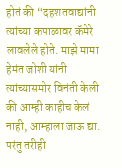होतं की “दहशतवाद्यांनी त्यांच्या कपाळावर कॅमेरे लावलेले होते. माझे मामा हेमंत जोशी यांनी त्यांच्यासमोर विनंती केली की आम्ही काहीच केलं नाही, आम्हाला जाऊ द्या. परंतु तरीही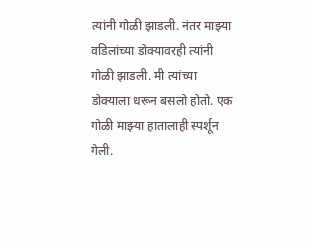त्यांनी गोळी झाडली. नंतर माझ्या वडिलांच्या डोक्यावरही त्यांनी गोळी झाडली. मी त्यांच्या डोक्याला धरून बसलो होतो. एक गोळी माझ्या हातालाही स्पर्शून गेली.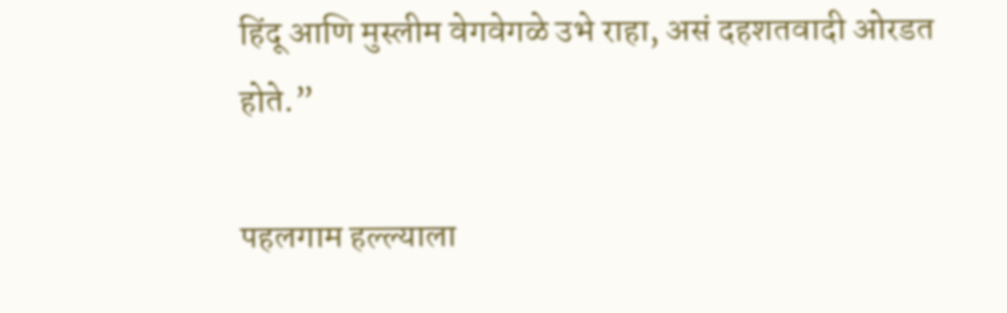हिंदू आणि मुस्लीम वेगवेगळे उभे राहा, असं दहशतवादी ओरडत होते.”

पहलगाम हल्ल्याला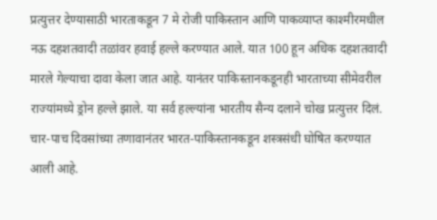प्रत्युत्तर देण्यासाठी भारताकडून 7 मे रोजी पाकिस्तान आणि पाकव्याप्त काश्मीरमधील नऊ दहशतवादी तळांवर हवाई हल्ले करण्यात आले. यात 100 हून अधिक दहशतवादी मारले गेल्याचा दावा केला जात आहे. यानंतर पाकिस्तानकडूनही भारताच्या सीमेवरील राज्यांमध्ये ड्रोन हल्ले झाले. या सर्व हल्ल्यांना भारतीय सैन्य दलाने चोख प्रत्युत्तर दिलं. चार-पाच दिवसांच्या तणावानंतर भारत-पाकिस्तानकडून शस्त्रसंधी घोषित करण्यात आली आहे.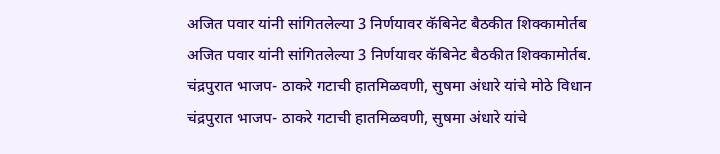अजित पवार यांनी सांगितलेल्या 3 निर्णयावर कॅबिनेट बैठकीत शिक्कामोर्तब
अजित पवार यांनी सांगितलेल्या 3 निर्णयावर कॅबिनेट बैठकीत शिक्कामोर्तब.
चंद्रपुरात भाजप- ठाकरे गटाची हातमिळवणी, सुषमा अंधारे यांचे मोठे विधान
चंद्रपुरात भाजप- ठाकरे गटाची हातमिळवणी, सुषमा अंधारे यांचे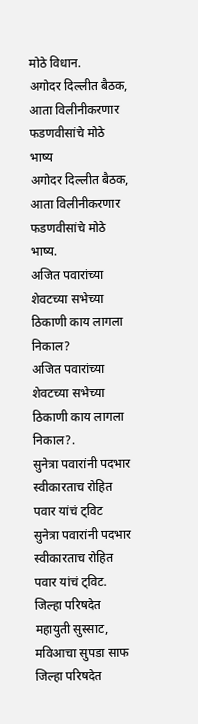मोठे विधान.
अगोदर दिल्लीत बैठक, आता विलीनीकरणार फडणवीसांचे मोठे भाष्य
अगोदर दिल्लीत बैठक, आता विलीनीकरणार फडणवीसांचे मोठे भाष्य.
अजित पवारांच्या शेवटच्या सभेच्या ठिकाणी काय लागला निकाल?
अजित पवारांच्या शेवटच्या सभेच्या ठिकाणी काय लागला निकाल?.
सुनेत्रा पवारांनी पदभार स्वीकारताच रोहित पवार यांचं ट्विट
सुनेत्रा पवारांनी पदभार स्वीकारताच रोहित पवार यांचं ट्विट.
जिल्हा परिषदेत महायुती सुस्साट, मविआचा सुपडा साफ
जिल्हा परिषदेत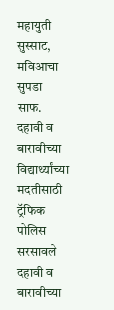महायुती सुस्साट, मविआचा सुपडा साफ.
दहावी व बारावीच्या विद्यार्थ्यांच्या मदतीसाठी ट्रॅफिक पोलिस सरसावले
दहावी व बारावीच्या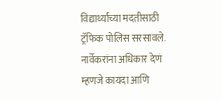विद्यार्थ्यांच्या मदतीसाठी ट्रॅफिक पोलिस सरसावले.
नार्वेकरांना अधिकार देणं म्हणजे कायदा आणि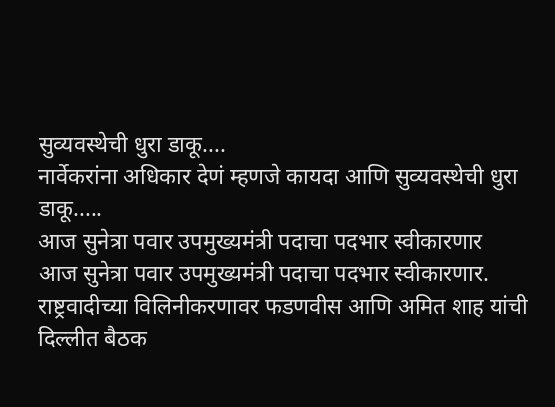सुव्यवस्थेची धुरा डाकू....
नार्वेकरांना अधिकार देणं म्हणजे कायदा आणि सुव्यवस्थेची धुरा डाकू.....
आज सुनेत्रा पवार उपमुख्यमंत्री पदाचा पदभार स्वीकारणार
आज सुनेत्रा पवार उपमुख्यमंत्री पदाचा पदभार स्वीकारणार.
राष्ट्रवादीच्या विलिनीकरणावर फडणवीस आणि अमित शाह यांची दिल्लीत बैठक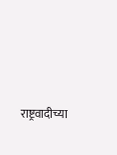राष्ट्रवादीच्या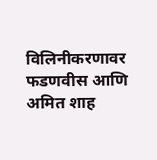विलिनीकरणावर फडणवीस आणि अमित शाह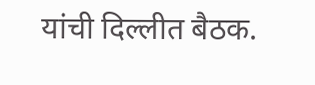यांची दिल्लीत बैठक.